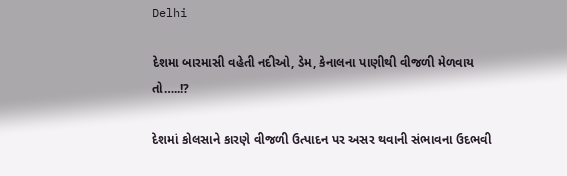Delhi

દેશમા બારમાસી વહેતી નદીઓ, ડેમ, કેનાલના પાણીથી વીજળી મેળવાય તો…..!?

દેશમાં કોલસાને કારણે વીજળી ઉત્પાદન પર અસર થવાની સંભાવના ઉદભવી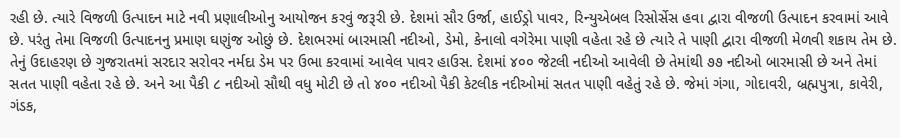રહી છે. ત્યારે વિજળી ઉત્પાદન માટે નવી પ્રણાલીઓનુ આયોજન કરવું જરૂરી છે. દેશમાં સૌર ઉર્જા, હાઈડ્રો પાવર, રિન્યુએબલ રિસોર્સેસ હવા દ્વારા વીજળી ઉત્પાદન કરવામાં આવે છે. પરંતુ તેમા વિજળી ઉત્પાદનનુ પ્રમાણ ઘણુંજ ઓછું છે. દેશભરમાં બારમાસી નદીઓ, ડેમો, કેનાલો વગેરેમા પાણી વહેતા રહે છે ત્યારે તે પાણી દ્વારા વીજળી મેળવી શકાય તેમ છે. તેનું ઉદાહરણ છે ગુજરાતમાં સરદાર સરોવર નર્મદા ડેમ પર ઉભા કરવામાં આવેલ પાવર હાઉસ. દેશમાં ૪૦૦ જેટલી નદીઓ આવેલી છે તેમાંથી ૭૭ નદીઓ બારમાસી છે અને તેમાં સતત પાણી વહેતા રહે છે. અને આ પૈકી ૮ નદીઓ સૌથી વધુ મોટી છે તો ૪૦૦ નદીઓ પૈકી કેટલીક નદીઓમાં સતત પાણી વહેતું રહે છે. જેમાં ગંગા, ગોદાવરી, બ્રહ્મપુત્રા, કાવેરી, ગંડક,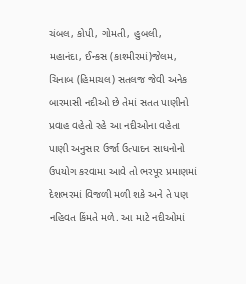ચંબલ, કોપી, ગોમતી, હુબલી, મહાનંદા, ઈન્કસ (કાશ્મીરમાં)જેલમ, ચિનાબ (હિમાચલ) સતલજ જેવી અનેક બારમાસી નદીઓ છે તેમાં સતત પાણીનો પ્રવાહ વહેતો રહે આ નદીઓના વહેતા પાણી અનુસાર ઉર્જા ઉત્પાદન સાધનોનો ઉપયોગ કરવામા આવે તો ભરપૂર પ્રમાણમાં દેશભરમાં વિજળી મળી શકે અને તે પણ નહિવત કિંમતે મળે. આ માટે નદીઓમાં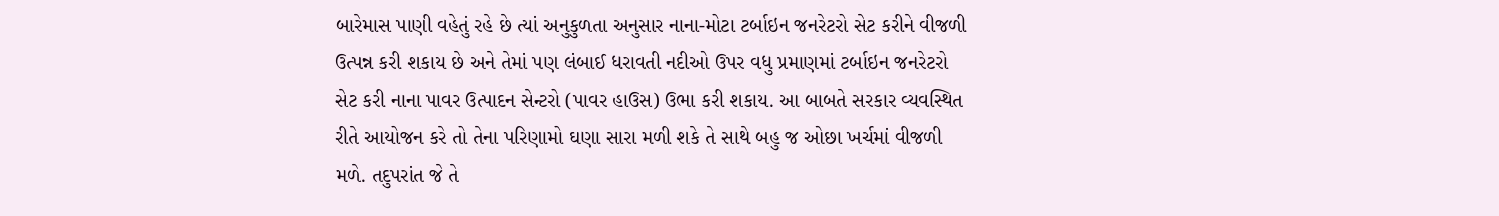બારેમાસ પાણી વહેતું રહે છે ત્યાં અનુકુળતા અનુસાર નાના-મોટા ટર્બાઇન જનરેટરો સેટ કરીને વીજળી ઉત્પન્ન કરી શકાય છે અને તેમાં પણ લંબાઈ ધરાવતી નદીઓ ઉપર વધુ પ્રમાણમાં ટર્બાઇન જનરેટરો સેટ કરી નાના પાવર ઉત્પાદન સેન્ટરો (પાવર હાઉસ) ઉભા કરી શકાય. આ બાબતે સરકાર વ્યવસ્થિત રીતે આયોજન કરે તો તેના પરિણામો ઘણા સારા મળી શકે તે સાથે બહુ જ ઓછા ખર્ચમાં વીજળી મળે. તદુપરાંત જે તે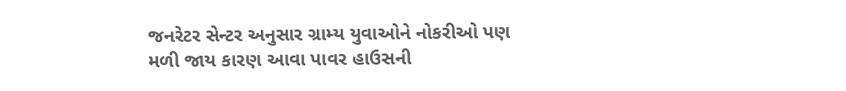જનરેટર સેન્ટર અનુસાર ગ્રામ્ય યુવાઓને નોકરીઓ પણ મળી જાય કારણ આવા પાવર હાઉસની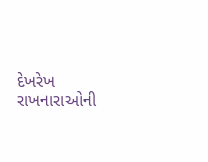દેખરેખ રાખનારાઓની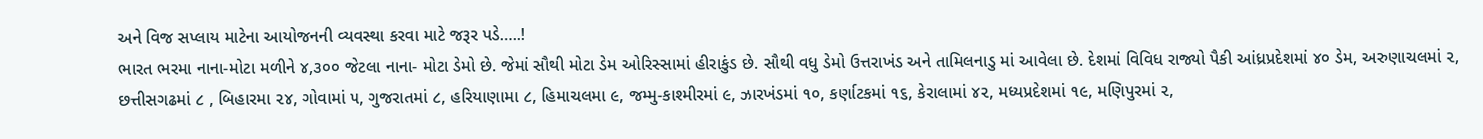અને વિજ સપ્લાય માટેના આયોજનની વ્યવસ્થા કરવા માટે જરૂર પડે…..!
ભારત ભરમા નાના-મોટા મળીને ૪,૩૦૦ જેટલા નાના- મોટા ડેમો છે. જેમાં સૌથી મોટા ડેમ ઓરિસ્સામાં હીરાકુંડ છે. સૌથી વધુ ડેમો ઉત્તરાખંડ અને તામિલનાડુ માં આવેલા છે. દેશમાં વિવિધ રાજ્યો પૈકી આંધ્રપ્રદેશમાં ૪૦ ડેમ, અરુણાચલમાં ૨, છત્તીસગઢમાં ૮ , બિહારમા ૨૪, ગોવામાં ૫, ગુજરાતમાં ૮, હરિયાણામા ૮, હિમાચલમા ૯, જમ્મુ-કાશ્મીરમાં ૯, ઝારખંડમાં ૧૦, કર્ણાટકમાં ૧૬, કેરાલામાં ૪૨, મધ્યપ્રદેશમાં ૧૯, મણિપુરમાં ૨,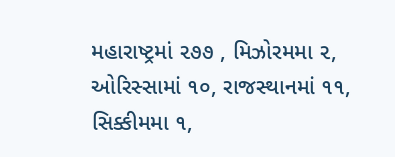મહારાષ્ટ્રમાં ૨૭૭ , મિઝોરમમા ૨, ઓરિસ્સામાં ૧૦, રાજસ્થાનમાં ૧૧, સિક્કીમમા ૧,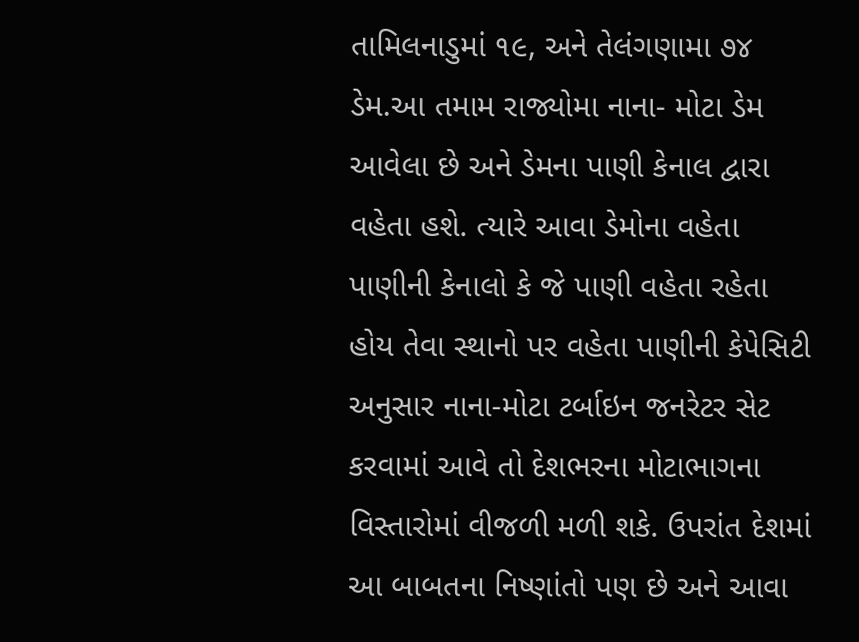તામિલનાડુમાં ૧૯, અને તેલંગણામા ૭૪ ડેમ.આ તમામ રાજ્યોમા નાના- મોટા ડેમ આવેલા છે અને ડેમના પાણી કેનાલ દ્વારા વહેતા હશે. ત્યારે આવા ડેમોના વહેતા પાણીની કેનાલો કે જે પાણી વહેતા રહેતા હોય તેવા સ્થાનો પર વહેતા પાણીની કેપેસિટી અનુસાર નાના-મોટા ટર્બાઇન જનરેટર સેટ કરવામાં આવે તો દેશભરના મોટાભાગના વિસ્તારોમાં વીજળી મળી શકે. ઉપરાંત દેશમાં આ બાબતના નિષ્ણાંતો પણ છે અને આવા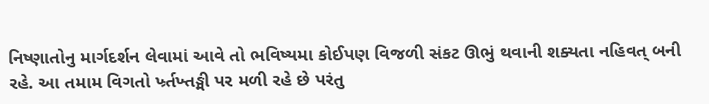નિષ્ણાતોનુ માર્ગદર્શન લેવામાં આવે તો ભવિષ્યમા કોઈપણ વિજળી સંકટ ઊભું થવાની શક્યતા નહિવત્‌ બની રહે. આ તમામ વિગતો ર્ખ્ર્તખ્તઙ્મી પર મળી રહે છે પરંતુ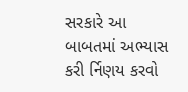સરકારે આ બાબતમાં અભ્યાસ કરી ર્નિણય કરવો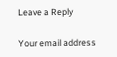Leave a Reply

Your email address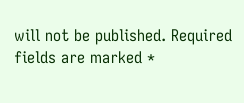will not be published. Required fields are marked *